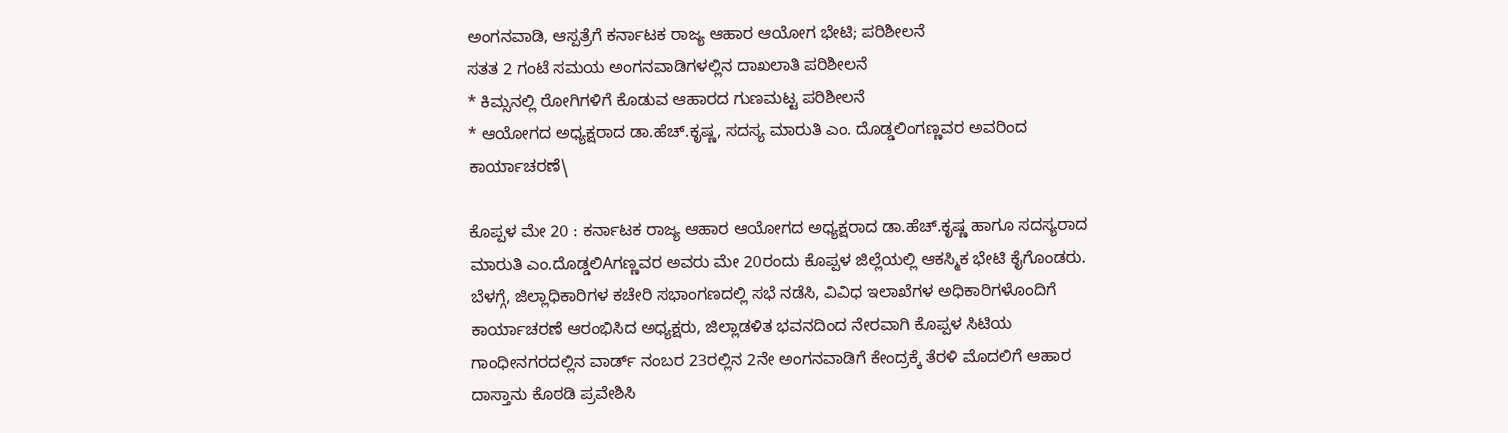ಅಂಗನವಾಡಿ, ಆಸ್ಪತ್ರೆಗೆ ಕರ್ನಾಟಕ ರಾಜ್ಯ ಆಹಾರ ಆಯೋಗ ಭೇಟಿ; ಪರಿಶೀಲನೆ
ಸತತ 2 ಗಂಟೆ ಸಮಯ ಅಂಗನವಾಡಿಗಳಲ್ಲಿನ ದಾಖಲಾತಿ ಪರಿಶೀಲನೆ
* ಕಿಮ್ಸನಲ್ಲಿ ರೋಗಿಗಳಿಗೆ ಕೊಡುವ ಆಹಾರದ ಗುಣಮಟ್ಟ ಪರಿಶೀಲನೆ
* ಆಯೋಗದ ಅಧ್ಯಕ್ಷರಾದ ಡಾ.ಹೆಚ್.ಕೃಷ್ಣ, ಸದಸ್ಯ ಮಾರುತಿ ಎಂ. ದೊಡ್ಡಲಿಂಗಣ್ಣವರ ಅವರಿಂದ ಕಾರ್ಯಾಚರಣೆ\

ಕೊಪ್ಪಳ ಮೇ 20 : ಕರ್ನಾಟಕ ರಾಜ್ಯ ಆಹಾರ ಆಯೋಗದ ಅಧ್ಯಕ್ಷರಾದ ಡಾ.ಹೆಚ್.ಕೃಷ್ಣ ಹಾಗೂ ಸದಸ್ಯರಾದ ಮಾರುತಿ ಎಂ.ದೊಡ್ಡಲಿAಗಣ್ಣವರ ಅವರು ಮೇ 20ರಂದು ಕೊಪ್ಪಳ ಜಿಲ್ಲೆಯಲ್ಲಿ ಆಕಸ್ಮಿಕ ಭೇಟಿ ಕೈಗೊಂಡರು.
ಬೆಳಗ್ಗೆ, ಜಿಲ್ಲಾಧಿಕಾರಿಗಳ ಕಚೇರಿ ಸಭಾಂಗಣದಲ್ಲಿ ಸಭೆ ನಡೆಸಿ, ವಿವಿಧ ಇಲಾಖೆಗಳ ಅಧಿಕಾರಿಗಳೊಂದಿಗೆ ಕಾರ್ಯಾಚರಣೆ ಆರಂಭಿಸಿದ ಅಧ್ಯಕ್ಷರು, ಜಿಲ್ಲಾಡಳಿತ ಭವನದಿಂದ ನೇರವಾಗಿ ಕೊಪ್ಪಳ ಸಿಟಿಯ ಗಾಂಧೀನಗರದಲ್ಲಿನ ವಾರ್ಡ್ ನಂಬರ 23ರಲ್ಲಿನ 2ನೇ ಅಂಗನವಾಡಿಗೆ ಕೇಂದ್ರಕ್ಕೆ ತೆರಳಿ ಮೊದಲಿಗೆ ಆಹಾರ ದಾಸ್ತಾನು ಕೊಠಡಿ ಪ್ರವೇಶಿಸಿ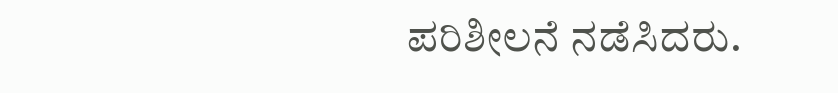ಪರಿಶೀಲನೆ ನಡೆಸಿದರು.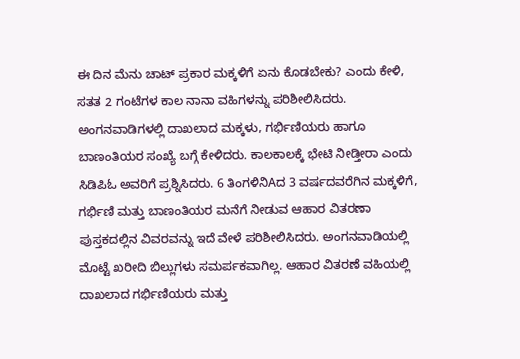ಈ ದಿನ ಮೆನು ಚಾಟ್ ಪ್ರಕಾರ ಮಕ್ಕಳಿಗೆ ಏನು ಕೊಡಬೇಕು? ಎಂದು ಕೇಳಿ, ಸತತ 2 ಗಂಟೆಗಳ ಕಾಲ ನಾನಾ ವಹಿಗಳನ್ನು ಪರಿಶೀಲಿಸಿದರು. ಅಂಗನವಾಡಿಗಳಲ್ಲಿ ದಾಖಲಾದ ಮಕ್ಕಳು, ಗರ್ಭಿಣಿಯರು ಹಾಗೂ ಬಾಣಂತಿಯರ ಸಂಖ್ಯೆ ಬಗ್ಗೆ ಕೇಳಿದರು. ಕಾಲಕಾಲಕ್ಕೆ ಭೇಟಿ ನೀಡ್ತೀರಾ ಎಂದು ಸಿಡಿಪಿಓ ಅವರಿಗೆ ಪ್ರಶ್ನಿಸಿದರು. 6 ತಿಂಗಳಿನಿAದ 3 ವರ್ಷದವರೆಗಿನ ಮಕ್ಕಳಿಗೆ, ಗರ್ಭಿಣಿ ಮತ್ತು ಬಾಣಂತಿಯರ ಮನೆಗೆ ನೀಡುವ ಆಹಾರ ವಿತರಣಾ ಪುಸ್ತಕದಲ್ಲಿನ ವಿವರವನ್ನು ಇದೆ ವೇಳೆ ಪರಿಶೀಲಿಸಿದರು. ಅಂಗನವಾಡಿಯಲ್ಲಿ ಮೊಟ್ಟೆ ಖರೀದಿ ಬಿಲ್ಲುಗಳು ಸಮರ್ಪಕವಾಗಿಲ್ಲ. ಆಹಾರ ವಿತರಣೆ ವಹಿಯಲ್ಲಿ ದಾಖಲಾದ ಗರ್ಭಿಣಿಯರು ಮತ್ತು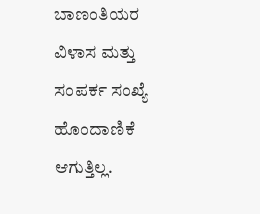ಬಾಣಂತಿಯರ ವಿಳಾಸ ಮತ್ತು ಸಂಪರ್ಕ ಸಂಖ್ಯೆ ಹೊಂದಾಣಿಕೆ ಆಗುತ್ತಿಲ್ಲ.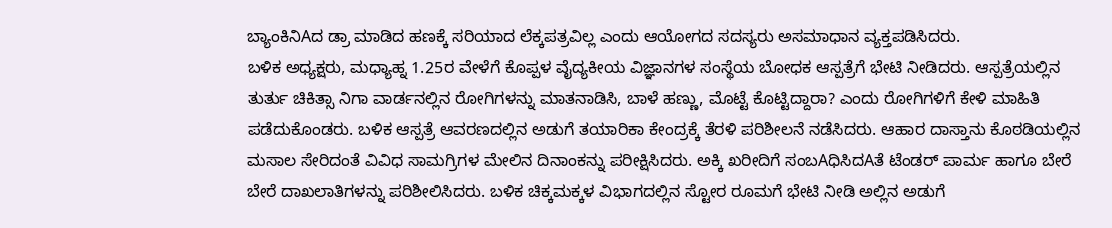ಬ್ಯಾಂಕಿನಿAದ ಡ್ರಾ ಮಾಡಿದ ಹಣಕ್ಕೆ ಸರಿಯಾದ ಲೆಕ್ಕಪತ್ರವಿಲ್ಲ ಎಂದು ಆಯೋಗದ ಸದಸ್ಯರು ಅಸಮಾಧಾನ ವ್ಯಕ್ತಪಡಿಸಿದರು.
ಬಳಿಕ ಅಧ್ಯಕ್ಷರು, ಮಧ್ಯಾಹ್ನ 1.25ರ ವೇಳೆಗೆ ಕೊಪ್ಪಳ ವೈದ್ಯಕೀಯ ವಿಜ್ಞಾನಗಳ ಸಂಸ್ಥೆಯ ಬೋಧಕ ಆಸ್ಪತ್ರೆಗೆ ಭೇಟಿ ನೀಡಿದರು. ಆಸ್ಪತ್ರೆಯಲ್ಲಿನ ತುರ್ತು ಚಿಕಿತ್ಸಾ ನಿಗಾ ವಾರ್ಡನಲ್ಲಿನ ರೋಗಿಗಳನ್ನು ಮಾತನಾಡಿಸಿ, ಬಾಳೆ ಹಣ್ಣು, ಮೊಟ್ಟೆ ಕೊಟ್ಟಿದ್ದಾರಾ? ಎಂದು ರೋಗಿಗಳಿಗೆ ಕೇಳಿ ಮಾಹಿತಿ ಪಡೆದುಕೊಂಡರು. ಬಳಿಕ ಆಸ್ಪತ್ರೆ ಆವರಣದಲ್ಲಿನ ಅಡುಗೆ ತಯಾರಿಕಾ ಕೇಂದ್ರಕ್ಕೆ ತೆರಳಿ ಪರಿಶೀಲನೆ ನಡೆಸಿದರು. ಆಹಾರ ದಾಸ್ತಾನು ಕೊಠಡಿಯಲ್ಲಿನ ಮಸಾಲ ಸೇರಿದಂತೆ ವಿವಿಧ ಸಾಮಗ್ರಿಗಳ ಮೇಲಿನ ದಿನಾಂಕನ್ನು ಪರೀಕ್ಷಿಸಿದರು. ಅಕ್ಕಿ ಖರೀದಿಗೆ ಸಂಬAಧಿಸಿದAತೆ ಟೆಂಡರ್ ಪಾರ್ಮ ಹಾಗೂ ಬೇರೆ ಬೇರೆ ದಾಖಲಾತಿಗಳನ್ನು ಪರಿಶೀಲಿಸಿದರು. ಬಳಿಕ ಚಿಕ್ಕಮಕ್ಕಳ ವಿಭಾಗದಲ್ಲಿನ ಸ್ಟೋರ ರೂಮಗೆ ಭೇಟಿ ನೀಡಿ ಅಲ್ಲಿನ ಅಡುಗೆ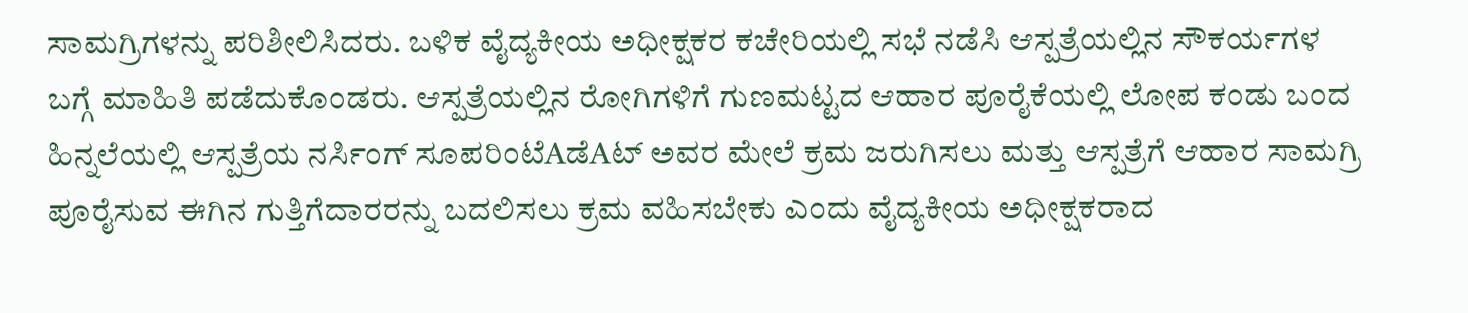ಸಾಮಗ್ರಿಗಳನ್ನು ಪರಿಶೀಲಿಸಿದರು. ಬಳಿಕ ವೈದ್ಯಕೀಯ ಅಧೀಕ್ಷಕರ ಕಚೇರಿಯಲ್ಲಿ ಸಭೆ ನಡೆಸಿ ಆಸ್ಪತ್ರೆಯಲ್ಲಿನ ಸೌಕರ್ಯಗಳ ಬಗ್ಗೆ ಮಾಹಿತಿ ಪಡೆದುಕೊಂಡರು. ಆಸ್ಪತ್ರೆಯಲ್ಲಿನ ರೋಗಿಗಳಿಗೆ ಗುಣಮಟ್ಟದ ಆಹಾರ ಪೂರೈಕೆಯಲ್ಲಿ ಲೋಪ ಕಂಡು ಬಂದ ಹಿನ್ನಲೆಯಲ್ಲಿ ಆಸ್ಪತ್ರೆಯ ನರ್ಸಿಂಗ್ ಸೂಪರಿಂಟೆAಡೆAಟ್ ಅವರ ಮೇಲೆ ಕ್ರಮ ಜರುಗಿಸಲು ಮತ್ತು ಆಸ್ಪತ್ರೆಗೆ ಆಹಾರ ಸಾಮಗ್ರಿ ಪೂರೈಸುವ ಈಗಿನ ಗುತ್ತಿಗೆದಾರರನ್ನು ಬದಲಿಸಲು ಕ್ರಮ ವಹಿಸಬೇಕು ಎಂದು ವೈದ್ಯಕೀಯ ಅಧೀಕ್ಷಕರಾದ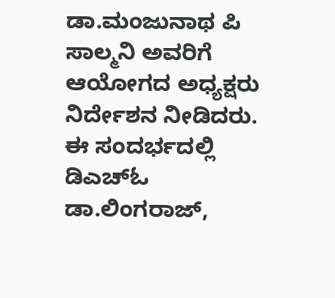ಡಾ.ಮಂಜುನಾಥ ಪಿ ಸಾಲ್ಮನಿ ಅವರಿಗೆ ಆಯೋಗದ ಅಧ್ಯಕ್ಷರು ನಿರ್ದೇಶನ ನೀಡಿದರು. ಈ ಸಂದರ್ಭದಲ್ಲಿ ಡಿಎಚ್ಓ ಡಾ.ಲಿಂಗರಾಜ್,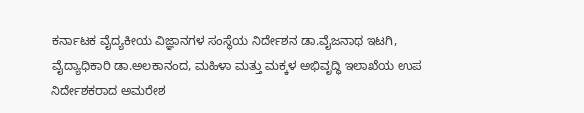ಕರ್ನಾಟಕ ವೈದ್ಯಕೀಯ ವಿಜ್ಞಾನಗಳ ಸಂಸ್ಥೆಯ ನಿರ್ದೇಶನ ಡಾ.ವೈಜನಾಥ ಇಟಗಿ, ವೈದ್ಯಾಧಿಕಾರಿ ಡಾ.ಅಲಕಾನಂದ, ಮಹಿಳಾ ಮತ್ತು ಮಕ್ಕಳ ಅಭಿವೃದ್ಧಿ ಇಲಾಖೆಯ ಉಪ ನಿರ್ದೇಶಕರಾದ ಅಮರೇಶ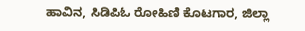ಹಾವಿನ, ಸಿಡಿಪಿಓ ರೋಹಿಣಿ ಕೊಟಗಾರ, ಜಿಲ್ಲಾ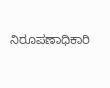ನಿರೂಪಣಾಧಿಕಾರಿ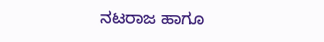ನಟರಾಜ ಹಾಗೂ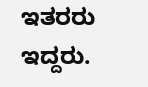ಇತರರು ಇದ್ದರು.